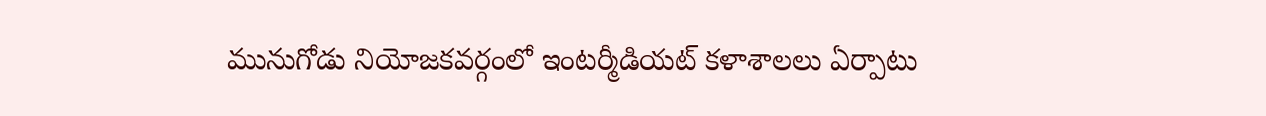మునుగోడు నియోజకవర్గంలో ఇంటర్మీడియట్ కళాశాలలు ఏర్పాటు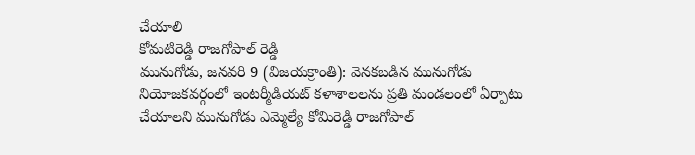చేయాలి
కోమటిరెడ్డి రాజగోపాల్ రెడ్డి
మునుగోడు, జనవరి 9 (విజయక్రాంతి): వెనకబడిన మునుగోడు నియోజకవర్గంలో ఇంటర్మీడియట్ కళాశాలలను ప్రతి మండలంలో ఏర్పాటు చేయాలని మునుగోడు ఎమ్మెల్యే కోమిరెడ్డి రాజగోపాల్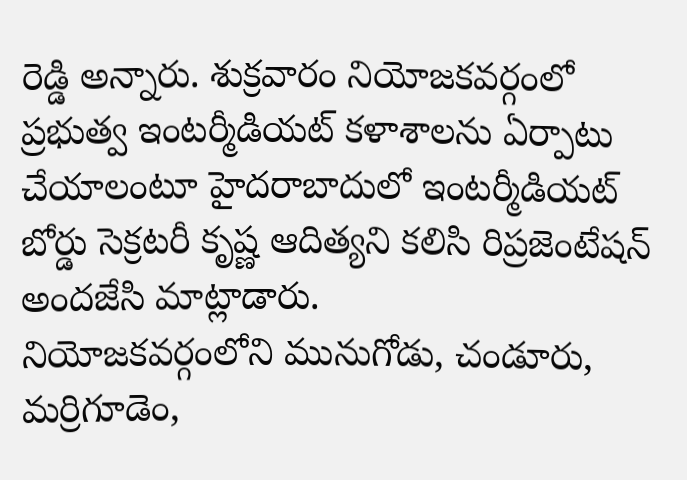రెడ్డి అన్నారు. శుక్రవారం నియోజకవర్గంలో ప్రభుత్వ ఇంటర్మీడియట్ కళాశాలను ఏర్పాటు చేయాలంటూ హైదరాబాదులో ఇంటర్మీడియట్ బోర్డు సెక్రటరీ కృష్ణ ఆదిత్యని కలిసి రిప్రజెంటేషన్ అందజేసి మాట్లాడారు.
నియోజకవర్గంలోని మునుగోడు, చండూరు, మర్రిగూడెం,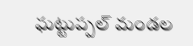ఘట్టుప్పల్ మండల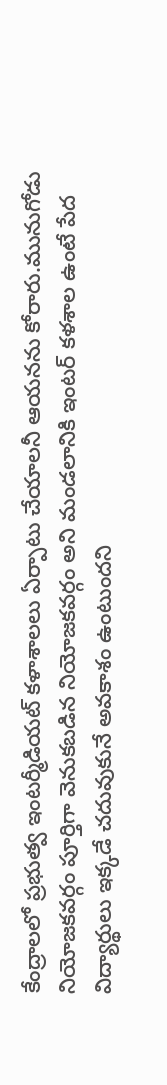కేంద్రాలలో ప్రభుత్వ ఇంటర్మీడియట్ కళాశాలలు ఏర్పాటు చేయాలనీ ఆయనను కోరారు.మునుగోడు నియోజకవర్గం పూర్తిగా వెనుకబడిన నియోజకవర్గం అని మండలానికి ఇంటర్ కళశాల ఉంటే పేద విద్యార్థులు ఇక్కడే చదువుకునే అవకాశం ఉంటుందని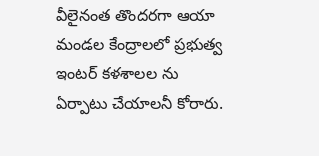వీలైనంత తొందరగా ఆయా మండల కేంద్రాలలో ప్రభుత్వ ఇంటర్ కళశాలల ను ఏర్పాటు చేయాలనీ కోరారు.